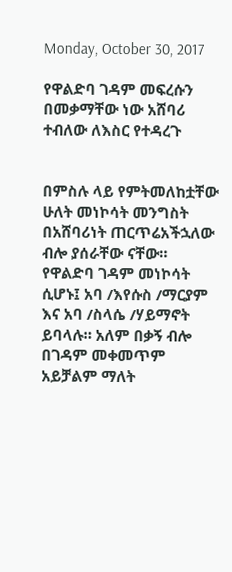Monday, October 30, 2017

የዋልድባ ገዳም መፍረሱን በመቃማቸው ነው አሸባሪ ተብለው ለእስር የተዳረጉ


በምስሉ ላይ የምትመለከቷቸው ሁለት መነኮሳት መንግስት በአሸባሪነት ጠርጥሬአችኋለው ብሎ ያሰራቸው ናቸው። የዋልድባ ገዳም መነኮሳት ሲሆኑ፤ አባ /እየሱስ /ማርያም እና አባ /ስላሴ /ሃይማኖት ይባላሉ። አለም በቃኝ ብሎ በገዳም መቀመጥም አይቻልም ማለት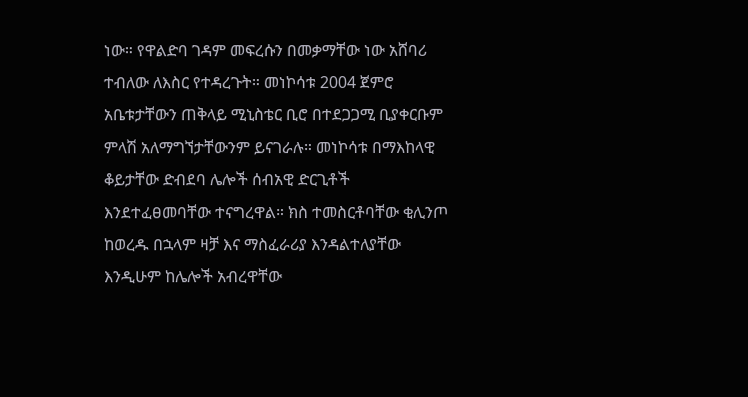ነው። የዋልድባ ገዳም መፍረሱን በመቃማቸው ነው አሸባሪ ተብለው ለእስር የተዳረጉት። መነኮሳቱ 2004 ጀምሮ አቤቱታቸውን ጠቅላይ ሚኒስቴር ቢሮ በተደጋጋሚ ቢያቀርቡም ምላሽ አለማግኘታቸውንም ይናገራሉ። መነኮሳቱ በማእከላዊ ቆይታቸው ድብደባ ሌሎች ሰብአዊ ድርጊቶች እንደተፈፀመባቸው ተናግረዋል። ክስ ተመስርቶባቸው ቂሊንጦ ከወረዱ በኋላም ዛቻ እና ማስፈራሪያ እንዳልተለያቸው እንዲሁም ከሌሎች አብረዋቸው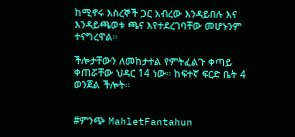ከሚኖሩ እስረኞች ጋር አብረው እንዳይበሉ እና እንዳይጫወቱ ጫና እየተደረገባቸው መሆኑንም ተናግረዋል።

ችሎታቸውን ለመከታተል የምትፈልጉ ቀጣይ ቀጠሯቸው ህዳር 14 ነው። ከፍተኛ ፍርድ ቤት 4 ወንጀል ችሎት።


#ምንጭ MahletFantahun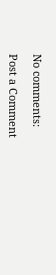No comments:

Post a Comment